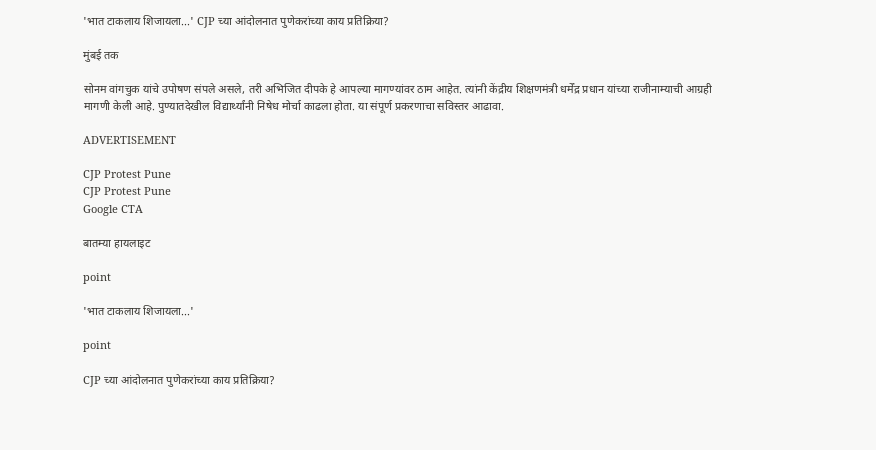'भात टाकलाय शिजायला...' CJP च्या आंदोलनात पुणेकरांच्या काय प्रतिक्रिया?

मुंबई तक

सोनम वांगचुक यांचे उपोषण संपले असले, तरी अभिजित दीपके हे आपल्या मागण्यांवर ठाम आहेत. त्यांनी केंद्रीय शिक्षणमंत्री धर्मेंद्र प्रधान यांच्या राजीनाम्याची आग्रही मागणी केली आहे. पुण्यातदेखील विद्यार्थ्यांनी निषेध मोर्चा काढला होता. या संपूर्ण प्रकरणाचा सविस्तर आढावा.

ADVERTISEMENT

CJP Protest Pune
CJP Protest Pune
Google CTA

बातम्या हायलाइट

point

'भात टाकलाय शिजायला...'

point

CJP च्या आंदोलनात पुणेकरांच्या काय प्रतिक्रिया?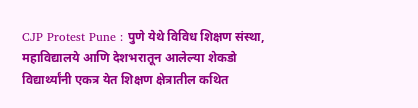CJP Protest Pune : पुणे येथे विविध शिक्षण संस्था, महाविद्यालये आणि देशभरातून आलेल्या शेकडो विद्यार्थ्यांनी एकत्र येत शिक्षण क्षेत्रातील कथित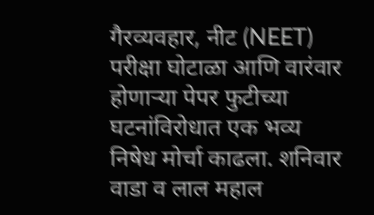गैरव्यवहार, नीट (NEET) परीक्षा घोटाळा आणि वारंवार होणाऱ्या पेपर फुटीच्या घटनांविरोधात एक भव्य निषेध मोर्चा काढला. शनिवार वाडा व लाल महाल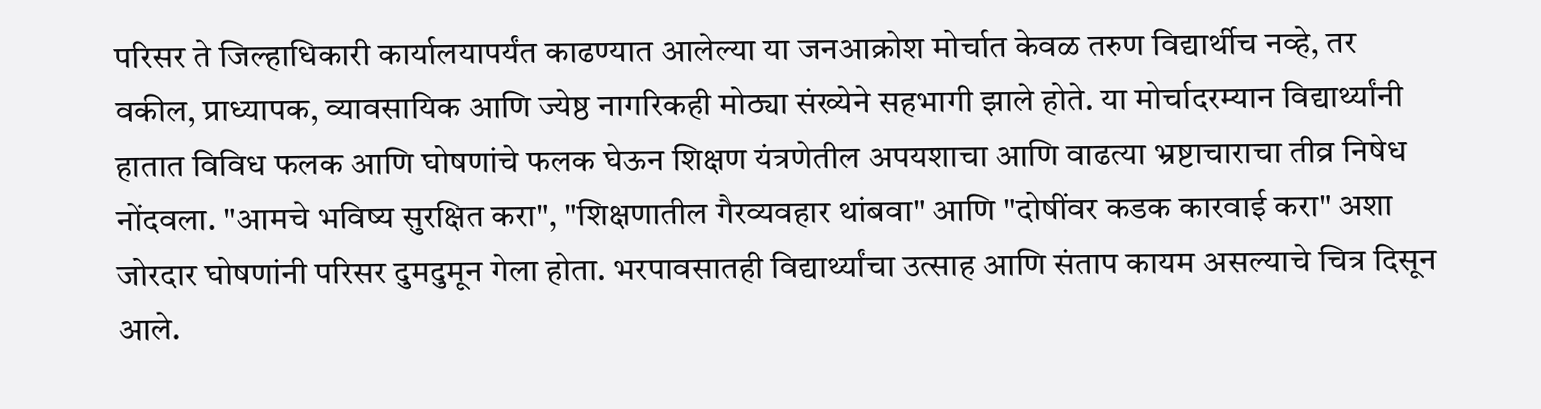परिसर ते जिल्हाधिकारी कार्यालयापर्यंत काढण्यात आलेल्या या जनआक्रोश मोर्चात केवळ तरुण विद्यार्थीच नव्हे, तर वकील, प्राध्यापक, व्यावसायिक आणि ज्येष्ठ नागरिकही मोठ्या संख्येने सहभागी झाले होते. या मोर्चादरम्यान विद्यार्थ्यांनी हातात विविध फलक आणि घोषणांचे फलक घेऊन शिक्षण यंत्रणेतील अपयशाचा आणि वाढत्या भ्रष्टाचाराचा तीव्र निषेध नोंदवला. "आमचे भविष्य सुरक्षित करा", "शिक्षणातील गैरव्यवहार थांबवा" आणि "दोषींवर कडक कारवाई करा" अशा जोरदार घोषणांनी परिसर दुमदुमून गेला होता. भरपावसातही विद्यार्थ्यांचा उत्साह आणि संताप कायम असल्याचे चित्र दिसून आले.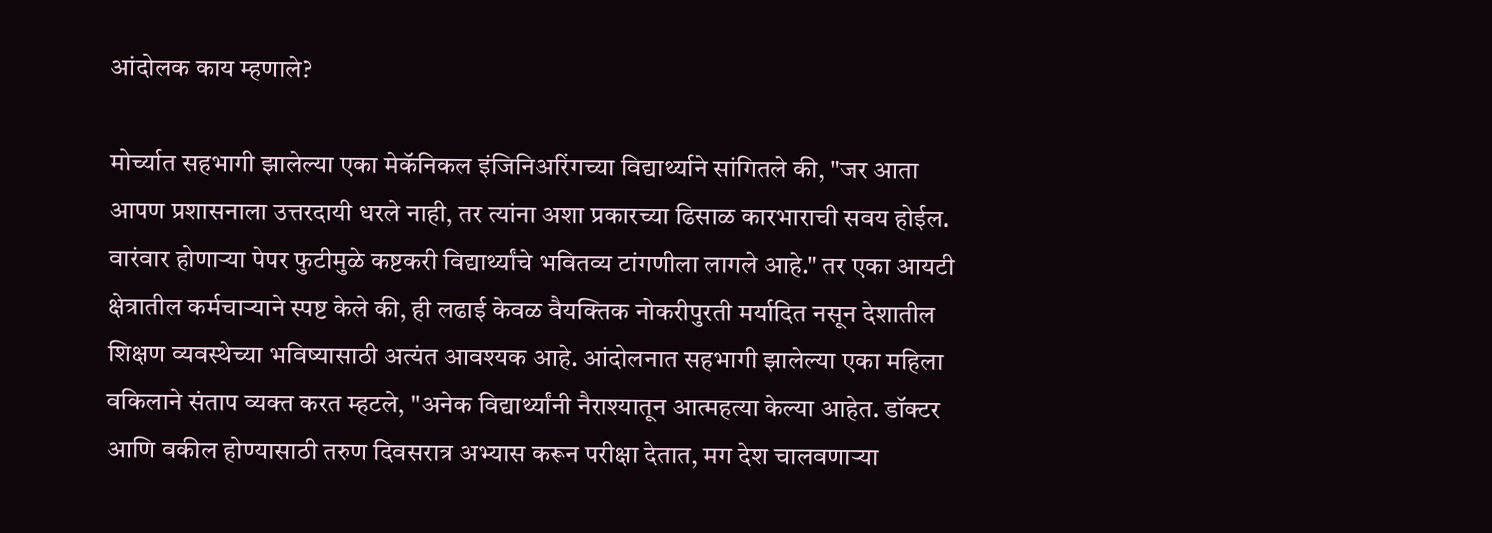आंदोलक काय म्हणाले?

मोर्च्यात सहभागी झालेल्या एका मेकॅनिकल इंजिनिअरिंगच्या विद्यार्थ्याने सांगितले की, "जर आता आपण प्रशासनाला उत्तरदायी धरले नाही, तर त्यांना अशा प्रकारच्या ढिसाळ कारभाराची सवय होईल. वारंवार होणाऱ्या पेपर फुटीमुळे कष्टकरी विद्यार्थ्यांचे भवितव्य टांगणीला लागले आहे." तर एका आयटी क्षेत्रातील कर्मचाऱ्याने स्पष्ट केले की, ही लढाई केवळ वैयक्तिक नोकरीपुरती मर्यादित नसून देशातील शिक्षण व्यवस्थेच्या भविष्यासाठी अत्यंत आवश्यक आहे. आंदोलनात सहभागी झालेल्या एका महिला वकिलाने संताप व्यक्त करत म्हटले, "अनेक विद्यार्थ्यांनी नैराश्यातून आत्महत्या केल्या आहेत. डॉक्टर आणि वकील होण्यासाठी तरुण दिवसरात्र अभ्यास करून परीक्षा देतात, मग देश चालवणाऱ्या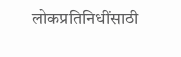लोकप्रतिनिधींसाठी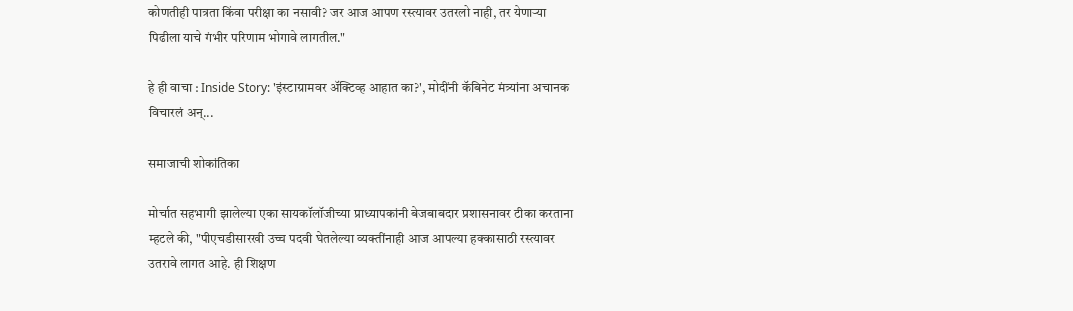कोणतीही पात्रता किंवा परीक्षा का नसावी? जर आज आपण रस्त्यावर उतरलो नाही, तर येणाऱ्या पिढीला याचे गंभीर परिणाम भोगावे लागतील."

हे ही वाचा : Inside Story: 'इंस्टाग्रामवर अ‍ॅक्टिव्ह आहात का?', मोदींनी कॅबिनेट मंत्र्यांना अचानक विचारलं अन्...

समाजाची शोकांतिका

मोर्चात सहभागी झालेल्या एका सायकॉलॉजीच्या प्राध्यापकांनी बेजबाबदार प्रशासनावर टीका करताना म्हटले की, "पीएचडीसारखी उच्च पदवी घेतलेल्या व्यक्तींनाही आज आपल्या हक्कासाठी रस्त्यावर उतरावे लागत आहे. ही शिक्षण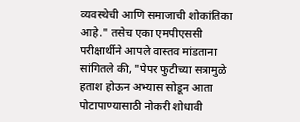व्यवस्थेची आणि समाजाची शोकांतिका आहे." तसेच एका एमपीएससी परीक्षार्थीने आपले वास्तव मांडताना सांगितले की, "पेपर फुटीच्या सत्रामुळे हताश होऊन अभ्यास सोडून आता पोटापाण्यासाठी नोकरी शोधावी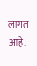लागत आहे.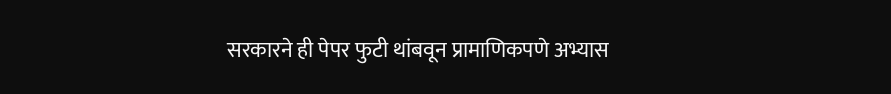सरकारने ही पेपर फुटी थांबवून प्रामाणिकपणे अभ्यास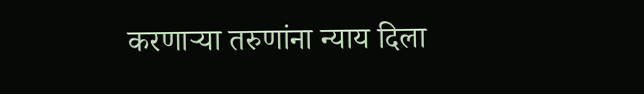करणाऱ्या तरुणांना न्याय दिला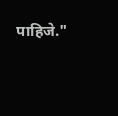पाहिजे."